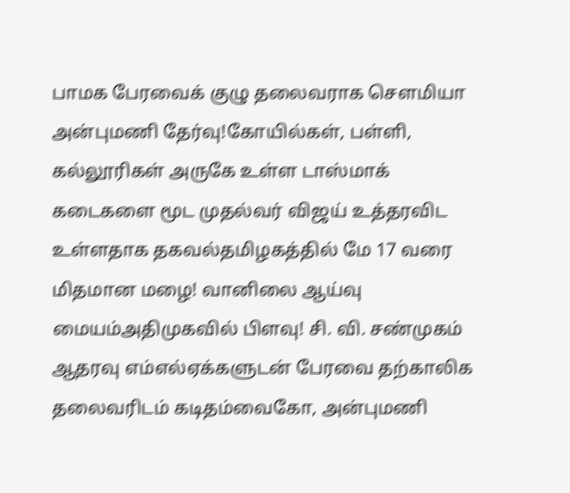பாமக பேரவைக் குழு தலைவராக செளமியா அன்புமணி தேர்வு!கோயில்கள், பள்ளி, கல்லூரிகள் அருகே உள்ள டாஸ்மாக் கடைகளை மூட முதல்வர் விஜய் உத்தரவிட உள்ளதாக தகவல்தமிழகத்தில் மே 17 வரை மிதமான மழை! வானிலை ஆய்வு மையம்அதிமுகவில் பிளவு! சி. வி. சண்முகம் ஆதரவு எம்எல்ஏக்களுடன் பேரவை தற்காலிக தலைவரிடம் கடிதம்வைகோ, அன்புமணி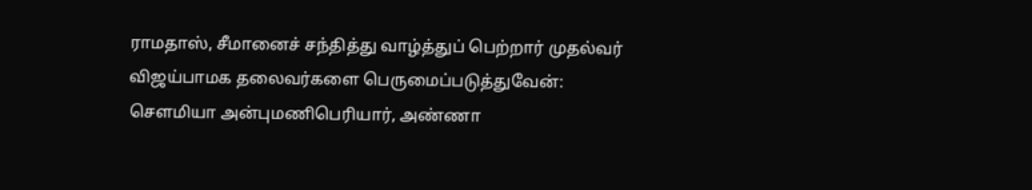ராமதாஸ், சீமானைச் சந்தித்து வாழ்த்துப் பெற்றார் முதல்வர் விஜய்பாமக தலைவர்களை பெருமைப்படுத்துவேன்: செளமியா அன்புமணிபெரியார், அண்ணா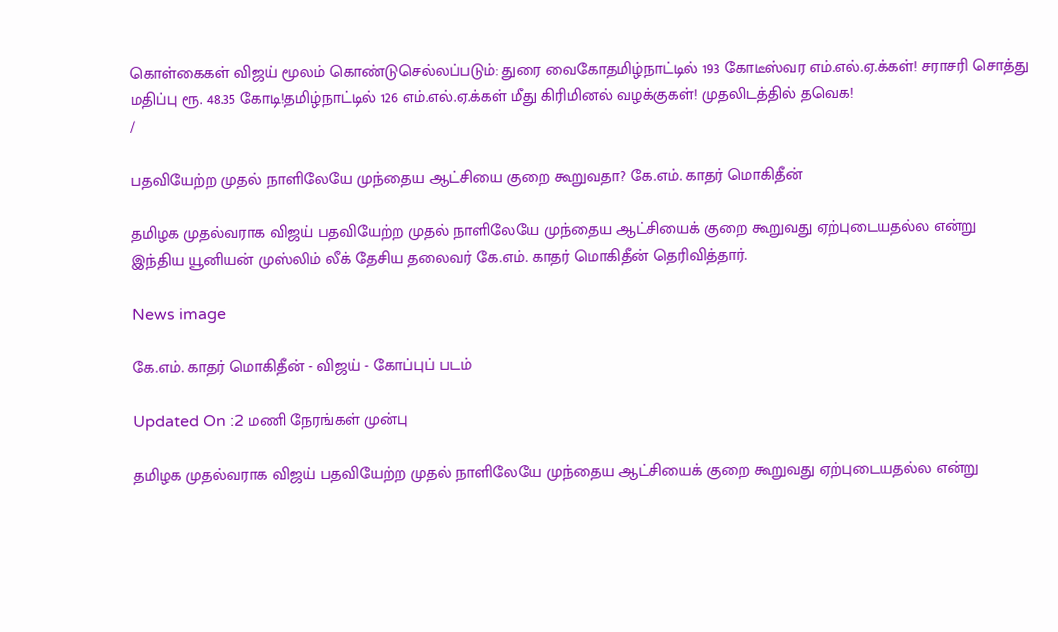கொள்கைகள் விஜய் மூலம் கொண்டுசெல்லப்படும்: துரை வைகோதமிழ்நாட்டில் 193 கோடீஸ்வர எம்.எல்.ஏ.க்கள்! சராசரி சொத்து மதிப்பு ரூ. 48.35 கோடி!தமிழ்நாட்டில் 126 எம்.எல்.ஏ.க்கள் மீது கிரிமினல் வழக்குகள்! முதலிடத்தில் தவெக!
/

பதவியேற்ற முதல் நாளிலேயே முந்தைய ஆட்சியை குறை கூறுவதா? கே.எம். காதர் மொகிதீன்

தமிழக முதல்வராக விஜய் பதவியேற்ற முதல் நாளிலேயே முந்தைய ஆட்சியைக் குறை கூறுவது ஏற்புடையதல்ல என்று இந்திய யூனியன் முஸ்லிம் லீக் தேசிய தலைவர் கே.எம். காதர் மொகிதீன் தெரிவித்தார்.

News image

கே.எம். காதர் மொகிதீன் - விஜய் - கோப்புப் படம்

Updated On :2 மணி நேரங்கள் முன்பு

தமிழக முதல்வராக விஜய் பதவியேற்ற முதல் நாளிலேயே முந்தைய ஆட்சியைக் குறை கூறுவது ஏற்புடையதல்ல என்று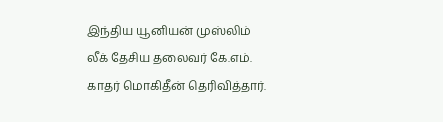இந்திய யூனியன் முஸ்லிம் லீக் தேசிய தலைவர் கே.எம். காதர் மொகிதீன் தெரிவித்தார்.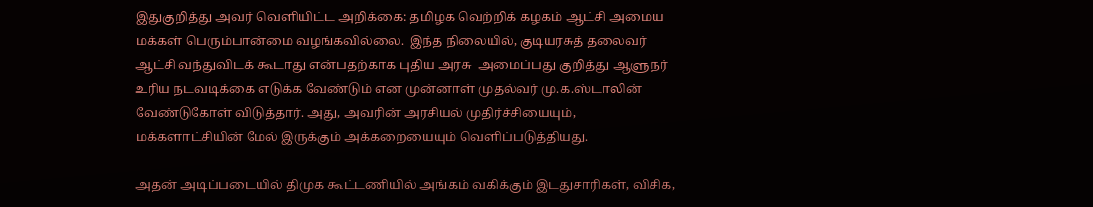இதுகுறித்து அவர் வெளியிட்ட அறிக்கை: தமிழக வெற்றிக் கழகம் ஆட்சி அமைய மக்கள் பெரும்பான்மை வழங்கவில்லை.  இந்த நிலையில், குடியரசுத் தலைவர் ஆட்சி வந்துவிடக் கூடாது என்பதற்காக புதிய அரசு  அமைப்பது குறித்து ஆளுநர் உரிய நடவடிக்கை எடுக்க வேண்டும் என முன்னாள் முதல்வர் மு.க.ஸ்டாலின் வேண்டுகோள் விடுத்தார். அது, அவரின் அரசியல் முதிர்ச்சியையும், மக்களாட்சியின் மேல் இருக்கும் அக்கறையையும் வெளிப்படுத்தியது.

அதன் அடிப்படையில் திமுக கூட்டணியில் அங்கம் வகிக்கும் இடதுசாரிகள், விசிக,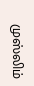முஸ்லிம்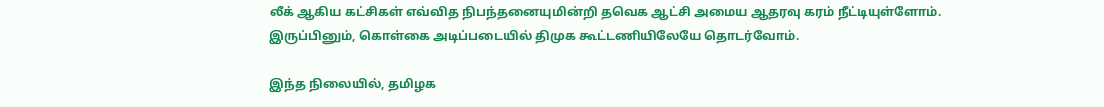லீக் ஆகிய கட்சிகள் எவ்வித நிபந்தனையுமின்றி தவெக ஆட்சி அமைய ஆதரவு கரம் நீட்டியுள்ளோம். இருப்பினும், கொள்கை அடிப்படையில் திமுக கூட்டணியிலேயே தொடர்வோம்.

இந்த நிலையில், தமிழக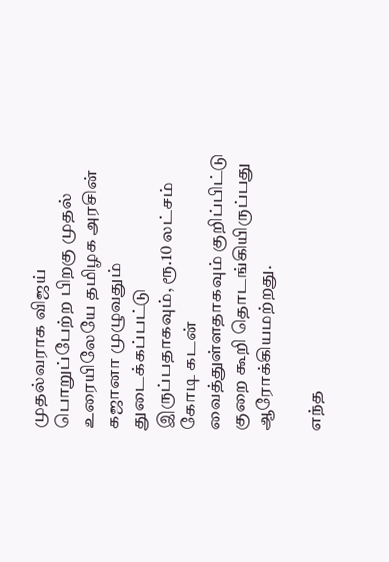முதல்வராக விஜய் பொறுப்பேற்ற பிறகு முதல் உரையிலேயே தமிழக அரசின் கஜானா முழுவதும் துடைக்கப்பட்டு இருப்பதாகவும், ரூ.10 லட்சம் கோடி கடன் வைத்துள்ளதாகவும் குறிப்பிட்டு குறை கூறி தொடங்கியிருப்பது ஆரோக்கியமற்றது.

எந்த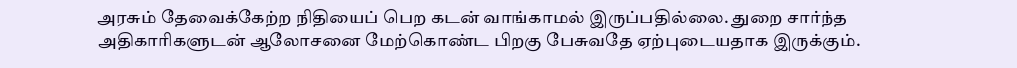அரசும் தேவைக்கேற்ற நிதியைப் பெற கடன் வாங்காமல் இருப்பதில்லை. துறை சார்ந்த அதிகாரிகளுடன் ஆலோசனை மேற்கொண்ட பிறகு பேசுவதே ஏற்புடையதாக இருக்கும்.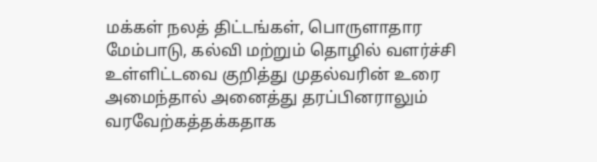மக்கள் நலத் திட்டங்கள், பொருளாதார மேம்பாடு, கல்வி மற்றும் தொழில் வளர்ச்சி உள்ளிட்டவை குறித்து முதல்வரின் உரை அமைந்தால் அனைத்து தரப்பினராலும் வரவேற்கத்தக்கதாக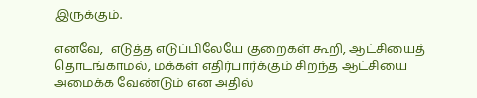இருக்கும்.

எனவே,  எடுத்த எடுப்பிலேயே குறைகள் கூறி, ஆட்சியைத் தொடங்காமல், மக்கள் எதிர்பார்க்கும் சிறந்த ஆட்சியை அமைக்க வேண்டும் என அதில்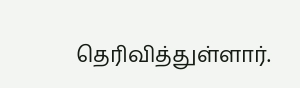தெரிவித்துள்ளார்.